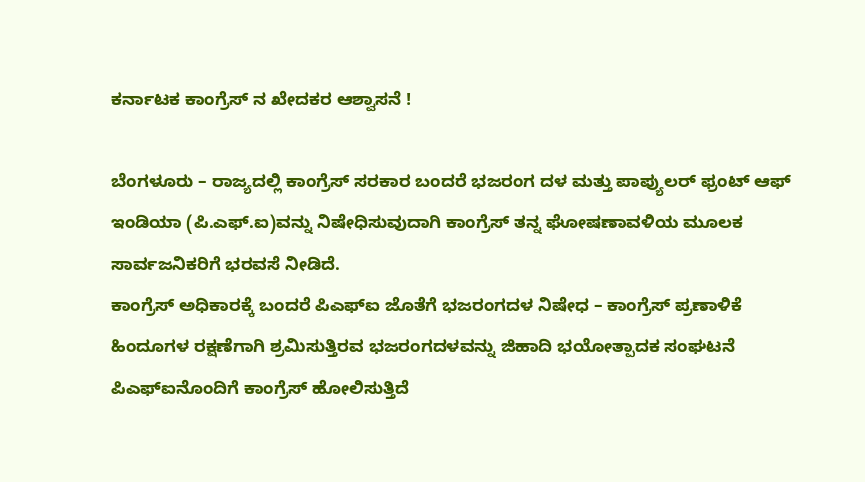ಕರ್ನಾಟಕ ಕಾಂಗ್ರೆಸ್ ನ ಖೇದಕರ ಆಶ್ವಾಸನೆ !

ಬೆಂಗಳೂರು – ರಾಜ್ಯದಲ್ಲಿ ಕಾಂಗ್ರೆಸ್ ಸರಕಾರ ಬಂದರೆ ಭಜರಂಗ ದಳ ಮತ್ತು ಪಾಪ್ಯುಲರ್ ಫ್ರಂಟ್ ಆಫ್ ಇಂಡಿಯಾ (ಪಿ.ಎಫ್.ಐ)ವನ್ನು ನಿಷೇಧಿಸುವುದಾಗಿ ಕಾಂಗ್ರೆಸ್ ತನ್ನ ಘೋಷಣಾವಳಿಯ ಮೂಲಕ ಸಾರ್ವಜನಿಕರಿಗೆ ಭರವಸೆ ನೀಡಿದೆ.
ಕಾಂಗ್ರೆಸ್ ಅಧಿಕಾರಕ್ಕೆ ಬಂದರೆ ಪಿಎಫ್ಐ ಜೊತೆಗೆ ಭಜರಂಗದಳ ನಿಷೇಧ – ಕಾಂಗ್ರೆಸ್ ಪ್ರಣಾಳಿಕೆ
ಹಿಂದೂಗಳ ರಕ್ಷಣೆಗಾಗಿ ಶ್ರಮಿಸುತ್ತಿರವ ಭಜರಂಗದಳವನ್ನು ಜಿಹಾದಿ ಭಯೋತ್ಪಾದಕ ಸಂಘಟನೆ ಪಿಎಫ್ಐನೊಂದಿಗೆ ಕಾಂಗ್ರೆಸ್ ಹೋಲಿಸುತ್ತಿದೆ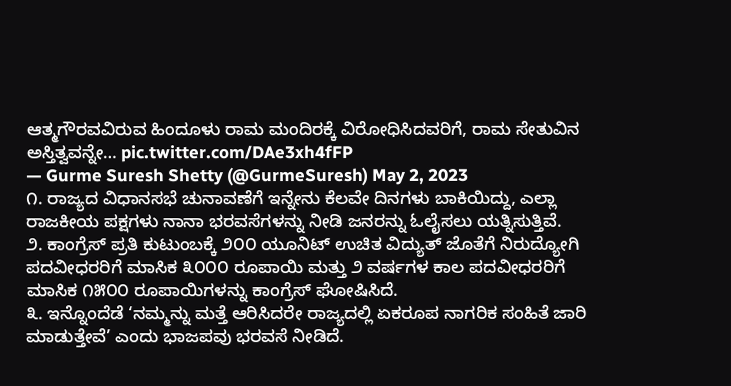ಆತ್ಮಗೌರವವಿರುವ ಹಿಂದೂಳು ರಾಮ ಮಂದಿರಕ್ಕೆ ವಿರೋಧಿಸಿದವರಿಗೆ, ರಾಮ ಸೇತುವಿನ ಅಸ್ತಿತ್ವವನ್ನೇ… pic.twitter.com/DAe3xh4fFP
— Gurme Suresh Shetty (@GurmeSuresh) May 2, 2023
೧. ರಾಜ್ಯದ ವಿಧಾನಸಭೆ ಚುನಾವಣೆಗೆ ಇನ್ನೇನು ಕೆಲವೇ ದಿನಗಳು ಬಾಕಿಯಿದ್ದು, ಎಲ್ಲಾ ರಾಜಕೀಯ ಪಕ್ಷಗಳು ನಾನಾ ಭರವಸೆಗಳನ್ನು ನೀಡಿ ಜನರನ್ನು ಓಲೈಸಲು ಯತ್ನಿಸುತ್ತಿವೆ.
೨. ಕಾಂಗ್ರೆಸ್ ಪ್ರತಿ ಕುಟುಂಬಕ್ಕೆ ೨೦೦ ಯೂನಿಟ್ ಉಚಿತ ವಿದ್ಯುತ್ ಜೊತೆಗೆ ನಿರುದ್ಯೋಗಿ ಪದವೀಧರರಿಗೆ ಮಾಸಿಕ ೩೦೦೦ ರೂಪಾಯಿ ಮತ್ತು ೨ ವರ್ಷಗಳ ಕಾಲ ಪದವೀಧರರಿಗೆ ಮಾಸಿಕ ೧೫೦೦ ರೂಪಾಯಿಗಳನ್ನು ಕಾಂಗ್ರೆಸ್ ಘೋಷಿಸಿದೆ.
೩. ಇನ್ನೊಂದೆಡೆ ‘ನಮ್ಮನ್ನು ಮತ್ತೆ ಆರಿಸಿದರೇ ರಾಜ್ಯದಲ್ಲಿ ಏಕರೂಪ ನಾಗರಿಕ ಸಂಹಿತೆ ಜಾರಿ ಮಾಡುತ್ತೇವೆ’ ಎಂದು ಭಾಜಪವು ಭರವಸೆ ನೀಡಿದೆ.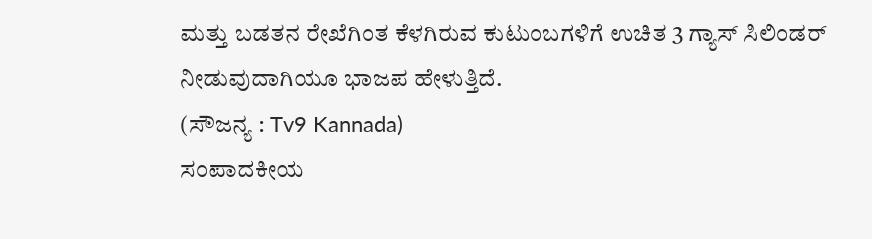ಮತ್ತು ಬಡತನ ರೇಖೆಗಿಂತ ಕೆಳಗಿರುವ ಕುಟುಂಬಗಳಿಗೆ ಉಚಿತ 3 ಗ್ಯಾಸ್ ಸಿಲಿಂಡರ್ ನೀಡುವುದಾಗಿಯೂ ಭಾಜಪ ಹೇಳುತ್ತಿದೆ.
(ಸೌಜನ್ಯ : Tv9 Kannada)
ಸಂಪಾದಕೀಯ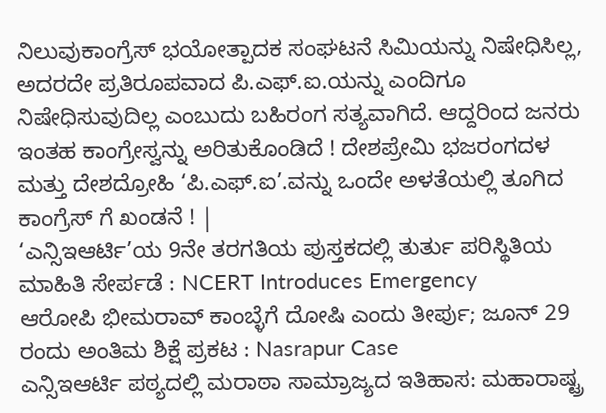ನಿಲುವುಕಾಂಗ್ರೆಸ್ ಭಯೋತ್ಪಾದಕ ಸಂಘಟನೆ ಸಿಮಿಯನ್ನು ನಿಷೇಧಿಸಿಲ್ಲ, ಅದರದೇ ಪ್ರತಿರೂಪವಾದ ಪಿ.ಎಫ್.ಐ.ಯನ್ನು ಎಂದಿಗೂ ನಿಷೇಧಿಸುವುದಿಲ್ಲ ಎಂಬುದು ಬಹಿರಂಗ ಸತ್ಯವಾಗಿದೆ. ಆದ್ದರಿಂದ ಜನರು ಇಂತಹ ಕಾಂಗ್ರೇಸ್ವನ್ನು ಅರಿತುಕೊಂಡಿದೆ ! ದೇಶಪ್ರೇಮಿ ಭಜರಂಗದಳ ಮತ್ತು ದೇಶದ್ರೋಹಿ ‘ಪಿ.ಎಫ್.ಐ’.ವನ್ನು ಒಂದೇ ಅಳತೆಯಲ್ಲಿ ತೂಗಿದ ಕಾಂಗ್ರೆಸ್ ಗೆ ಖಂಡನೆ ! |
‘ಎನ್ಸಿಇಆರ್ಟಿ’ಯ 9ನೇ ತರಗತಿಯ ಪುಸ್ತಕದಲ್ಲಿ ತುರ್ತು ಪರಿಸ್ಥಿತಿಯ ಮಾಹಿತಿ ಸೇರ್ಪಡೆ : NCERT Introduces Emergency
ಆರೋಪಿ ಭೀಮರಾವ್ ಕಾಂಬ್ಳೆಗೆ ದೋಷಿ ಎಂದು ತೀರ್ಪು; ಜೂನ್ 29 ರಂದು ಅಂತಿಮ ಶಿಕ್ಷೆ ಪ್ರಕಟ : Nasrapur Case
ಎನ್ಸಿಇಆರ್ಟಿ ಪಠ್ಯದಲ್ಲಿ ಮರಾಠಾ ಸಾಮ್ರಾಜ್ಯದ ಇತಿಹಾಸ: ಮಹಾರಾಷ್ಟ್ರ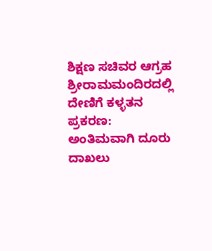ಶಿಕ್ಷಣ ಸಚಿವರ ಆಗ್ರಹ
ಶ್ರೀರಾಮಮಂದಿರದಲ್ಲಿ ದೇಣಿಗೆ ಕಳ್ಳತನ ಪ್ರಕರಣ: ಅಂತಿಮವಾಗಿ ದೂರು ದಾಖಲು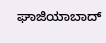ಘಾಜಿಯಾಬಾದ್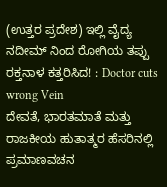(ಉತ್ತರ ಪ್ರದೇಶ) ಇಲ್ಲಿ ವೈದ್ಯ ನದೀಮ್ ನಿಂದ ರೋಗಿಯ ತಪ್ಪು ರಕ್ತನಾಳ ಕತ್ತರಿಸಿದ! : Doctor cuts wrong Vein
ದೇವತೆ, ಭಾರತಮಾತೆ ಮತ್ತು ರಾಜಕೀಯ ಹುತಾತ್ಮರ ಹೆಸರಿನಲ್ಲಿ ಪ್ರಮಾಣವಚನ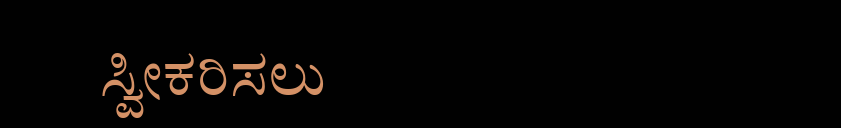ಸ್ವೀಕರಿಸಲು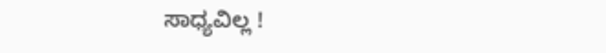ಸಾಧ್ಯವಿಲ್ಲ !